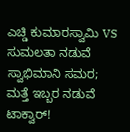ಎಚ್ಡಿ ಕುಮಾರಸ್ವಾಮಿ VS ಸುಮಲತಾ ನಡುವೆ ಸ್ವಾಭಿಮಾನಿ ಸಮರ; ಮತ್ತೆ ಇಬ್ಬರ ನಡುವೆ ಟಾಕ್ವಾರ್!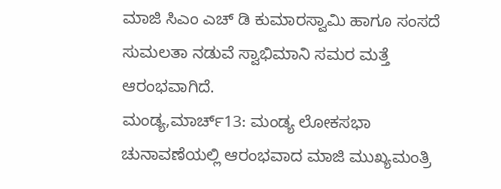ಮಾಜಿ ಸಿಎಂ ಎಚ್ ಡಿ ಕುಮಾರಸ್ವಾಮಿ ಹಾಗೂ ಸಂಸದೆ ಸುಮಲತಾ ನಡುವೆ ಸ್ವಾಭಿಮಾನಿ ಸಮರ ಮತ್ತೆ ಆರಂಭವಾಗಿದೆ.
ಮಂಡ್ಯ,ಮಾರ್ಚ್13: ಮಂಡ್ಯ ಲೋಕಸಭಾ ಚುನಾವಣೆಯಲ್ಲಿ ಆರಂಭವಾದ ಮಾಜಿ ಮುಖ್ಯಮಂತ್ರಿ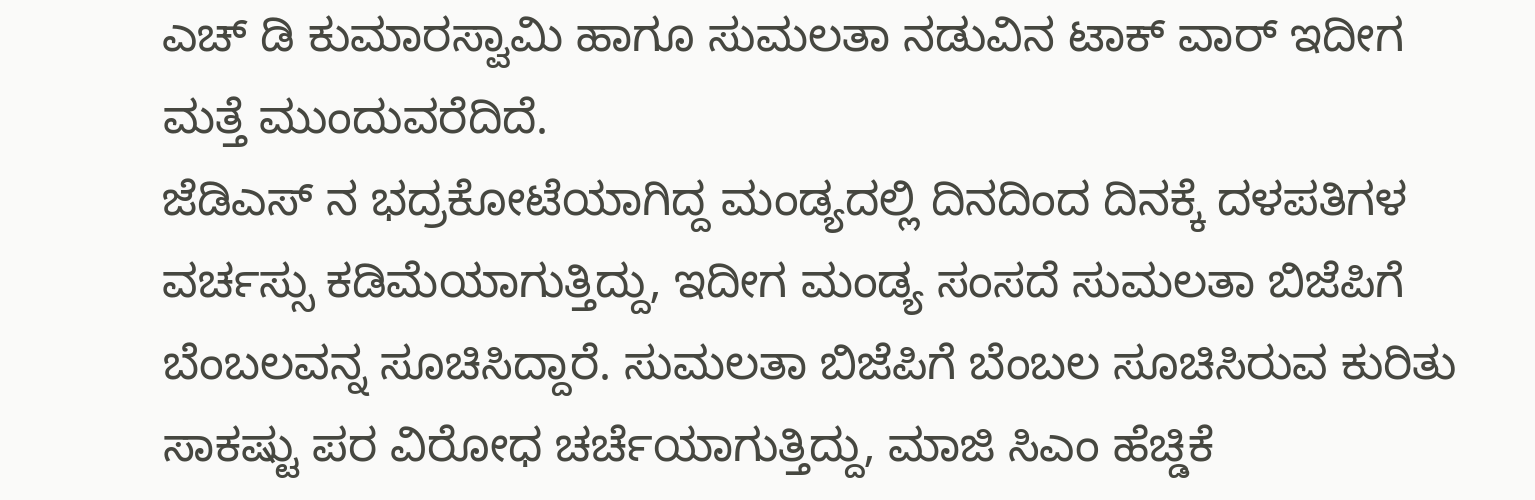ಎಚ್ ಡಿ ಕುಮಾರಸ್ವಾಮಿ ಹಾಗೂ ಸುಮಲತಾ ನಡುವಿನ ಟಾಕ್ ವಾರ್ ಇದೀಗ ಮತ್ತೆ ಮುಂದುವರೆದಿದೆ.
ಜೆಡಿಎಸ್ ನ ಭದ್ರಕೋಟೆಯಾಗಿದ್ದ ಮಂಡ್ಯದಲ್ಲಿ ದಿನದಿಂದ ದಿನಕ್ಕೆ ದಳಪತಿಗಳ ವರ್ಚಸ್ಸು ಕಡಿಮೆಯಾಗುತ್ತಿದ್ದು, ಇದೀಗ ಮಂಡ್ಯ ಸಂಸದೆ ಸುಮಲತಾ ಬಿಜೆಪಿಗೆ ಬೆಂಬಲವನ್ನ ಸೂಚಿಸಿದ್ದಾರೆ. ಸುಮಲತಾ ಬಿಜೆಪಿಗೆ ಬೆಂಬಲ ಸೂಚಿಸಿರುವ ಕುರಿತು ಸಾಕಷ್ಟು ಪರ ವಿರೋಧ ಚರ್ಚೆಯಾಗುತ್ತಿದ್ದು, ಮಾಜಿ ಸಿಎಂ ಹೆಚ್ಡಿಕೆ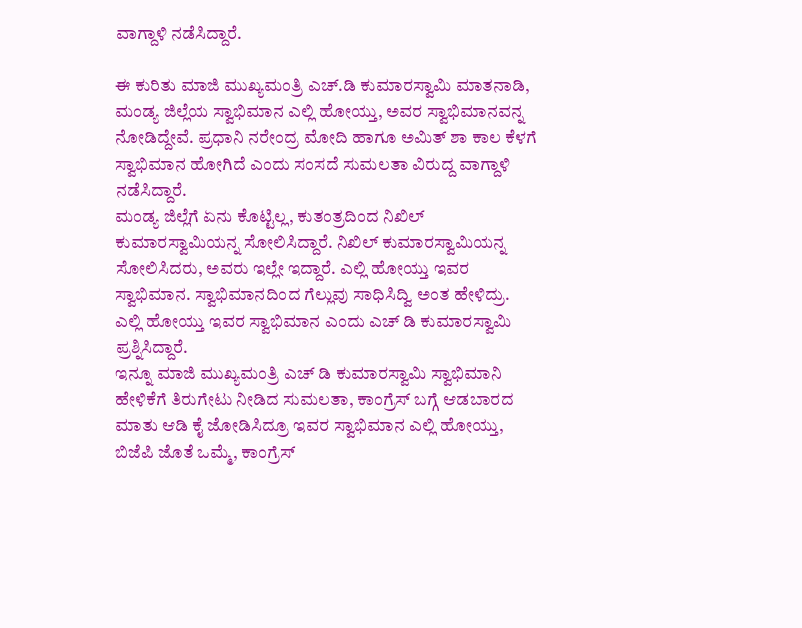ವಾಗ್ದಾಳಿ ನಡೆಸಿದ್ದಾರೆ.

ಈ ಕುರಿತು ಮಾಜಿ ಮುಖ್ಯಮಂತ್ರಿ ಎಚ್.ಡಿ ಕುಮಾರಸ್ವಾಮಿ ಮಾತನಾಡಿ, ಮಂಡ್ಯ ಜಿಲ್ಲೆಯ ಸ್ವಾಭಿಮಾನ ಎಲ್ಲಿ ಹೋಯ್ತು, ಅವರ ಸ್ವಾಭಿಮಾನವನ್ನ ನೋಡಿದ್ದೇವೆ. ಪ್ರಧಾನಿ ನರೇಂದ್ರ ಮೋದಿ ಹಾಗೂ ಅಮಿತ್ ಶಾ ಕಾಲ ಕೆಳಗೆ ಸ್ವಾಭಿಮಾನ ಹೋಗಿದೆ ಎಂದು ಸಂಸದೆ ಸುಮಲತಾ ವಿರುದ್ದ ವಾಗ್ದಾಳಿ ನಡೆಸಿದ್ದಾರೆ.
ಮಂಡ್ಯ ಜಿಲ್ಲೆಗೆ ಏನು ಕೊಟ್ಟಿಲ್ಲ, ಕುತಂತ್ರದಿಂದ ನಿಖಿಲ್ ಕುಮಾರಸ್ವಾಮಿಯನ್ನ ಸೋಲಿಸಿದ್ದಾರೆ. ನಿಖಿಲ್ ಕುಮಾರಸ್ವಾಮಿಯನ್ನ ಸೋಲಿಸಿದರು, ಅವರು ಇಲ್ಲೇ ಇದ್ದಾರೆ. ಎಲ್ಲಿ ಹೋಯ್ತು ಇವರ ಸ್ವಾಭಿಮಾನ. ಸ್ವಾಭಿಮಾನದಿಂದ ಗೆಲ್ಲುವು ಸಾಧಿಸಿದ್ವಿ ಅಂತ ಹೇಳಿದ್ರು. ಎಲ್ಲಿ ಹೋಯ್ತು ಇವರ ಸ್ವಾಭಿಮಾನ ಎಂದು ಎಚ್ ಡಿ ಕುಮಾರಸ್ವಾಮಿ ಪ್ರಶ್ನಿಸಿದ್ದಾರೆ.
ಇನ್ನೂ ಮಾಜಿ ಮುಖ್ಯಮಂತ್ರಿ ಎಚ್ ಡಿ ಕುಮಾರಸ್ವಾಮಿ ಸ್ವಾಭಿಮಾನಿ ಹೇಳಿಕೆಗೆ ತಿರುಗೇಟು ನೀಡಿದ ಸುಮಲತಾ, ಕಾಂಗ್ರೆಸ್ ಬಗ್ಗೆ ಆಡಬಾರದ ಮಾತು ಆಡಿ ಕೈ ಜೋಡಿಸಿದ್ರೂ ಇವರ ಸ್ವಾಭಿಮಾನ ಎಲ್ಲಿ ಹೋಯ್ತು, ಬಿಜೆಪಿ ಜೊತೆ ಒಮ್ಮೆ, ಕಾಂಗ್ರೆಸ್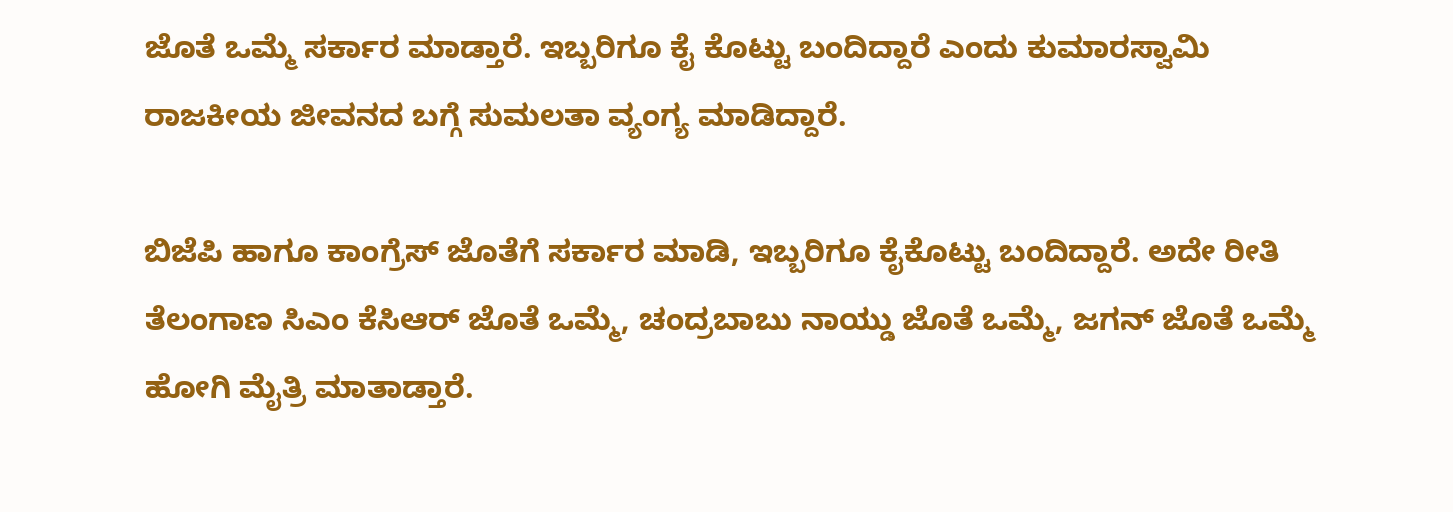ಜೊತೆ ಒಮ್ಮೆ ಸರ್ಕಾರ ಮಾಡ್ತಾರೆ. ಇಬ್ಬರಿಗೂ ಕೈ ಕೊಟ್ಟು ಬಂದಿದ್ದಾರೆ ಎಂದು ಕುಮಾರಸ್ವಾಮಿ ರಾಜಕೀಯ ಜೀವನದ ಬಗ್ಗೆ ಸುಮಲತಾ ವ್ಯಂಗ್ಯ ಮಾಡಿದ್ದಾರೆ.

ಬಿಜೆಪಿ ಹಾಗೂ ಕಾಂಗ್ರೆಸ್ ಜೊತೆಗೆ ಸರ್ಕಾರ ಮಾಡಿ, ಇಬ್ಬರಿಗೂ ಕೈಕೊಟ್ಟು ಬಂದಿದ್ದಾರೆ. ಅದೇ ರೀತಿ ತೆಲಂಗಾಣ ಸಿಎಂ ಕೆಸಿಆರ್ ಜೊತೆ ಒಮ್ಮೆ, ಚಂದ್ರಬಾಬು ನಾಯ್ಡು ಜೊತೆ ಒಮ್ಮೆ, ಜಗನ್ ಜೊತೆ ಒಮ್ಮೆ ಹೋಗಿ ಮೈತ್ರಿ ಮಾತಾಡ್ತಾರೆ.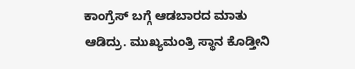ಕಾಂಗ್ರೆಸ್ ಬಗ್ಗೆ ಆಡಬಾರದ ಮಾತು ಆಡಿದ್ರು. ಮುಖ್ಯಮಂತ್ರಿ ಸ್ಥಾನ ಕೊಡ್ತೀನಿ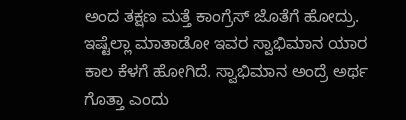ಅಂದ ತಕ್ಷಣ ಮತ್ತೆ ಕಾಂಗ್ರೆಸ್ ಜೊತೆಗೆ ಹೋದ್ರು. ಇಷ್ಟೆಲ್ಲಾ ಮಾತಾಡೋ ಇವರ ಸ್ವಾಭಿಮಾನ ಯಾರ ಕಾಲ ಕೆಳಗೆ ಹೋಗಿದೆ. ಸ್ವಾಭಿಮಾನ ಅಂದ್ರೆ ಅರ್ಥ ಗೊತ್ತಾ ಎಂದು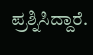ಪ್ರಶ್ನಿಸಿದ್ದಾರೆ.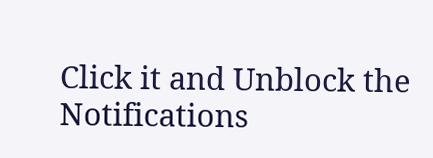Click it and Unblock the Notifications